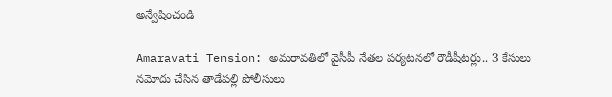అన్వేషించండి

Amaravati Tension: అమరావతిలో వైసీపీ నేతల పర్యటనలో రౌడీషీటర్లు.. 3 కేసులు నమోదు చేసిన తాడేపల్లి పోలీసులు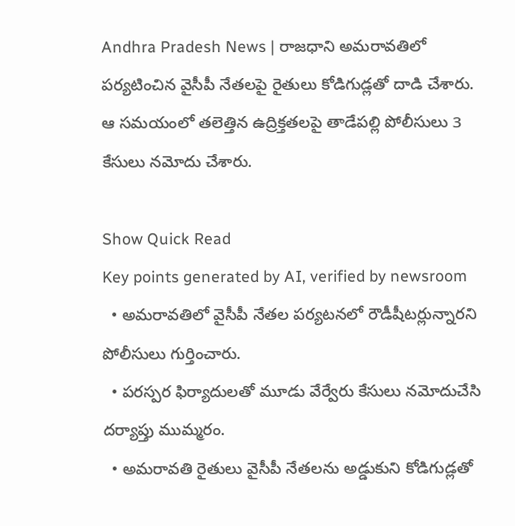Andhra Pradesh News | రాజధాని అమరావతిలో పర్యటించిన వైసీపీ నేతలపై రైతులు కోడిగుడ్లతో దాడి చేశారు. ఆ సమయంలో తలెత్తిన ఉద్రిక్తతలపై తాడేపల్లి పోలీసులు 3 కేసులు నమోదు చేశారు.

Show Quick Read
Key points generated by AI, verified by newsroom
  • అమరావతిలో వైసీపీ నేతల పర్యటనలో రౌడీషీటర్లున్నారని పోలీసులు గుర్తించారు.
  • పరస్పర ఫిర్యాదులతో మూడు వేర్వేరు కేసులు నమోదుచేసి దర్యాప్తు ముమ్మరం.
  • అమరావతి రైతులు వైసీపీ నేతలను అడ్డుకుని కోడిగుడ్లతో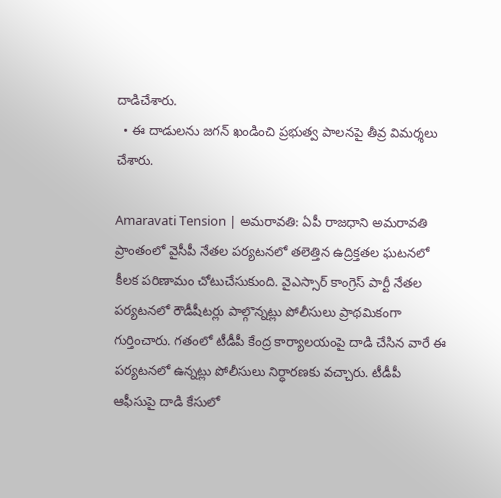దాడిచేశారు.
  • ఈ దాడులను జగన్ ఖండించి ప్రభుత్వ పాలనపై తీవ్ర విమర్శలు చేశారు.

Amaravati Tension | అమరావతి: ఏపీ రాజధాని అమరావతి ప్రాంతంలో వైసీపీ నేతల పర్యటనలో తలెత్తిన ఉద్రిక్తతల ఘటనలో కీలక పరిణామం చోటుచేసుకుంది. వైఎస్సార్ కాంగ్రెస్ పార్టీ నేతల పర్యటనలో రౌడీషీటర్లు పాల్గొన్నట్లు పోలీసులు ప్రాథమికంగా గుర్తించారు. గతంలో టీడీపీ కేంద్ర కార్యాలయంపై దాడి చేసిన వారే ఈ పర్యటనలో ఉన్నట్లు పోలీసులు నిర్ధారణకు వచ్చారు. టీడీపీ ఆఫీసుపై దాడి కేసులో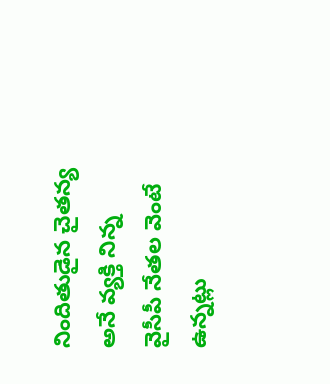నిందితుడైన చైతన్య అనే వ్యక్తి నిన్న వైసీపీ నేతల వెంటే ఉన్నట్లు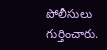పోలీసులు  గుర్తించారు.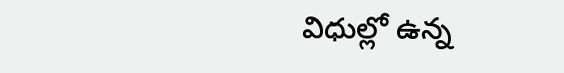విధుల్లో ఉన్న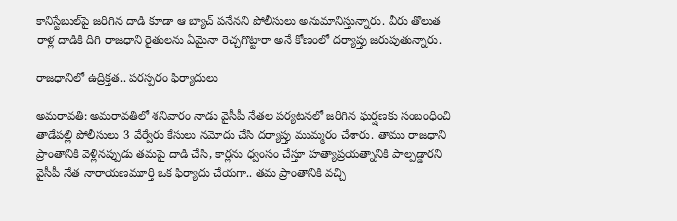కానిస్టేబుల్‌పై జరిగిన దాడి కూడా ఆ బ్యాచ్ పనేనని పోలీసులు అనుమానిస్తున్నారు. వీరు తొలుత రాళ్ల దాడికి దిగి రాజధాని రైతులను ఏమైనా రెచ్చగొట్టారా అనే కోణంలో దర్యాప్తు జరుపుతున్నారు.

రాజధానిలో ఉద్రిక్తత.. పరస్పరం ఫిర్యాదులు

అమరావతి: అమరావతిలో శనివారం నాడు వైసీపీ నేతల పర్యటనలో జరిగిన ఘర్షణకు సంబంధించి  తాడేపల్లి పోలీసులు 3 వేర్వేరు కేసులు నమోదు చేసి దర్యాప్తు ముమ్మరం చేశారు. తాము రాజధాని ప్రాంతానికి వెళ్లినప్పుడు తమపై దాడి చేసి, కార్లను ధ్వంసం చేస్తూ హత్యాప్రయత్నానికి పాల్పడ్డారని వైసీపీ నేత నారాయణమూర్తి ఒక ఫిర్యాదు చేయగా.. తమ ప్రాంతానికి వచ్చి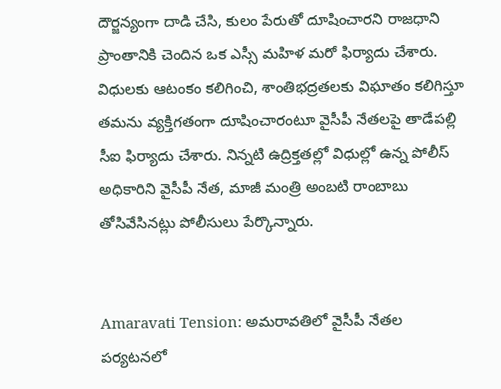దౌర్జన్యంగా దాడి చేసి, కులం పేరుతో దూషించారని రాజధాని ప్రాంతానికి చెందిన ఒక ఎస్సీ మహిళ మరో ఫిర్యాదు చేశారు. విధులకు ఆటంకం కలిగించి, శాంతిభద్రతలకు విఘాతం కలిగిస్తూ తమను వ్యక్తిగతంగా దూషించారంటూ వైసీపీ నేతలపై తాడేపల్లి సీఐ ఫిర్యాదు చేశారు. నిన్నటి ఉద్రిక్తతల్లో విధుల్లో ఉన్న పోలీస్ అధికారిని వైసీపీ నేత, మాజీ మంత్రి అంబటి రాంబాబు తోసివేసినట్లు పోలీసులు పేర్కొన్నారు.


Amaravati Tension: అమరావతిలో వైసీపీ నేతల పర్యటనలో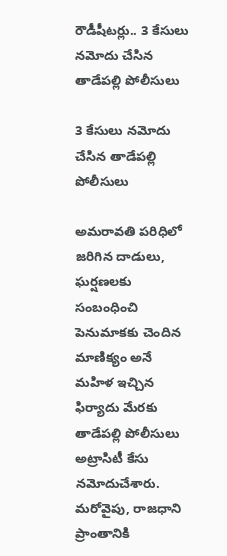రౌడీషీటర్లు.. 3 కేసులు నమోదు చేసిన తాడేపల్లి పోలీసులు

3 కేసులు నమోదు చేసిన తాడేపల్లి పోలీసులు

అమరావతి పరిధిలో జరిగిన దాడులు, ఘర్షణలకు సంబంధించి పెనుమాకకు చెందిన మాణిక్యం అనే మహిళ ఇచ్చిన ఫిర్యాదు మేరకు తాడేపల్లి పోలీసులు  అట్రాసిటీ కేసు నమోదుచేశారు. మరోవైపు, రాజధాని ప్రాంతానికి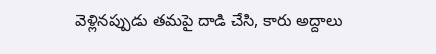వెళ్లినప్పుడు తమపై దాడి చేసి, కారు అద్దాలు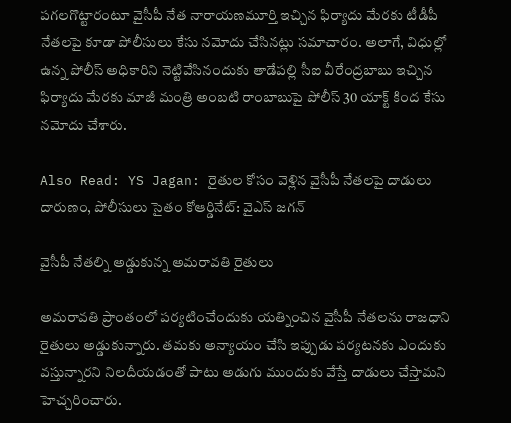పగలగొట్టారంటూ వైసీపీ నేత నారాయణమూర్తి ఇచ్చిన ఫిర్యాదు మేరకు టీడీపీ నేతలపై కూడా పోలీసులు కేసు నమోదు చేసినట్లు సమాచారం. అలాగే, విధుల్లో ఉన్న పోలీస్ అధికారిని నెట్టివేసినందుకు తాడేపల్లి సీఐ వీరేంద్రబాబు ఇచ్చిన ఫిర్యాదు మేరకు మాజీ మంత్రి అంబటి రాంబాబుపై పోలీస్ 30 యాక్ట్ కింద కేసు నమోదు చేశారు.

Also Read: YS Jagan: రైతుల కోసం వెళ్లిన వైసీపీ నేతలపై దాడులు దారుణం, పోలీసులు సైతం కోఆర్డినేట్: వైఎస్ జగన్

వైసీపీ నేతల్ని అడ్డుకున్న అమరావతి రైతులు

అమరావతి ప్రాంతంలో పర్యటించేందుకు యత్నించిన వైసీపీ నేతలను రాజధాని రైతులు అడ్డుకున్నారు. తమకు అన్యాయం చేసి ఇప్పుడు పర్యటనకు ఎందుకు వస్తున్నారని నిలదీయడంతో పాటు అడుగు ముందుకు వేస్తే దాడులు చేస్తామని హెచ్చరించారు.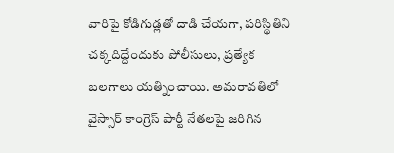వారిపై కోడిగుడ్లతో దాడి చేయగా, పరిస్థితిని చక్కదిద్దేందుకు పోలీసులు, ప్రత్యేక బలగాలు యత్నించాయి. అమరావతిలో వైస్సార్ కాంగ్రెస్ పార్టీ నేతలపై జరిగిన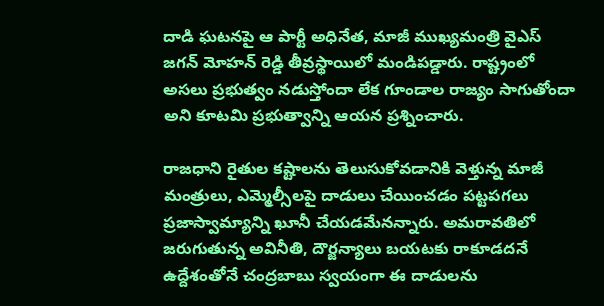దాడి ఘటనపై ఆ పార్టీ అధినేత, మాజీ ముఖ్యమంత్రి వైఎస్ జగన్ మోహన్ రెడ్డి తీవ్రస్థాయిలో మండిపడ్డారు. రాష్ట్రంలో అసలు ప్రభుత్వం నడుస్తోందా లేక గూండాల రాజ్యం సాగుతోందా అని కూటమి ప్రభుత్వాన్ని ఆయన ప్రశ్నించారు.

రాజధాని రైతుల కష్టాలను తెలుసుకోవడానికి వెళ్తున్న మాజీ మంత్రులు, ఎమ్మెల్సీలపై దాడులు చేయించడం పట్టపగలు ప్రజాస్వామ్యాన్ని ఖూనీ చేయడమేనన్నారు. అమరావతిలో జరుగుతున్న అవినీతి, దౌర్జన్యాలు బయటకు రాకూడదనే ఉద్దేశంతోనే చంద్రబాబు స్వయంగా ఈ దాడులను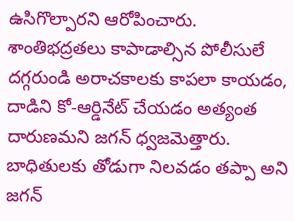ఉసిగొల్పారని ఆరోపించారు. శాంతిభద్రతలు కాపాడాల్సిన పోలీసులే దగ్గరుండి అరాచకాలకు కాపలా కాయడం, దాడిని కో-ఆర్డినేట్ చేయడం అత్యంత దారుణమని జగన్ ధ్వజమెత్తారు. బాధితులకు తోడుగా నిలవడం తప్పా అని జగన్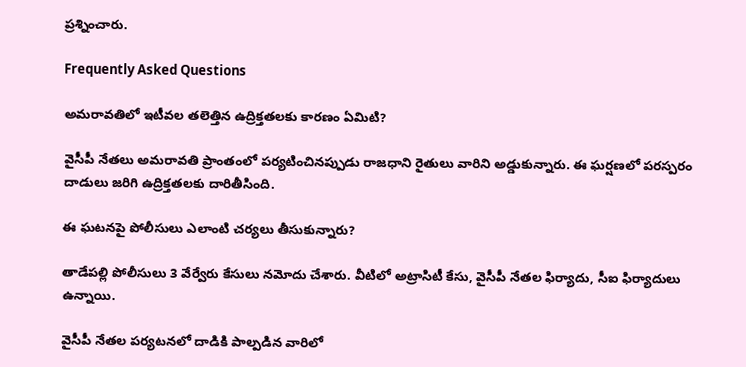ప్రశ్నించారు.

Frequently Asked Questions

అమరావతిలో ఇటీవల తలెత్తిన ఉద్రిక్తతలకు కారణం ఏమిటి?

వైసీపీ నేతలు అమరావతి ప్రాంతంలో పర్యటించినప్పుడు రాజధాని రైతులు వారిని అడ్డుకున్నారు. ఈ ఘర్షణలో పరస్పరం దాడులు జరిగి ఉద్రిక్తతలకు దారితీసింది.

ఈ ఘటనపై పోలీసులు ఎలాంటి చర్యలు తీసుకున్నారు?

తాడేపల్లి పోలీసులు 3 వేర్వేరు కేసులు నమోదు చేశారు. వీటిలో అట్రాసిటీ కేసు, వైసీపీ నేతల ఫిర్యాదు, సీఐ ఫిర్యాదులు ఉన్నాయి.

వైసీపీ నేతల పర్యటనలో దాడికి పాల్పడిన వారిలో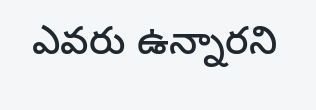ఎవరు ఉన్నారని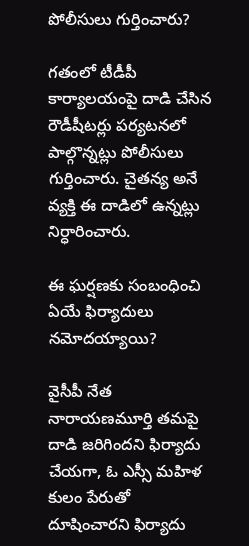పోలీసులు గుర్తించారు?

గతంలో టీడీపీ కార్యాలయంపై దాడి చేసిన రౌడీషీటర్లు పర్యటనలో పాల్గొన్నట్లు పోలీసులు గుర్తించారు. చైతన్య అనే వ్యక్తి ఈ దాడిలో ఉన్నట్లు నిర్ధారించారు.

ఈ ఘర్షణకు సంబంధించి ఏయే ఫిర్యాదులు నమోదయ్యాయి?

వైసీపీ నేత నారాయణమూర్తి తమపై దాడి జరిగిందని ఫిర్యాదు చేయగా, ఓ ఎస్సీ మహిళ కులం పేరుతో దూషించారని ఫిర్యాదు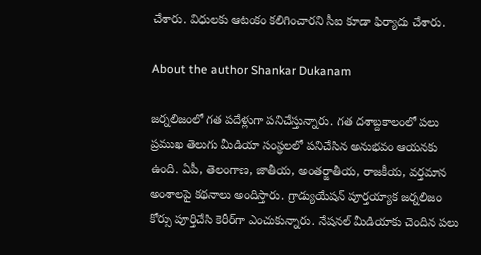చేశారు. విధులకు ఆటంకం కలిగించారని సీఐ కూడా ఫిర్యాదు చేశారు.

About the author Shankar Dukanam

జర్నలిజంలో గత పదేళ్లుగా పనిచేస్తున్నారు. గత దశాబ్దకాలంలో పలు ప్రముఖ తెలుగు మీడియా సంస్థలలో పనిచేసిన అనుభవం ఆయనకు ఉంది. ఏపీ, తెలంగాణ, జాతీయ, అంతర్జాతీయ, రాజకీయ, వర్తమాన అంశాలపై కథనాలు అందిస్తారు. గ్రాడ్యుయేషన్ పూర్తయ్యాక జర్నలిజం కోర్సు పూర్తిచేసి కెరీర్‌గా ఎంచుకున్నారు. నేషనల్ మీడియాకు చెందిన పలు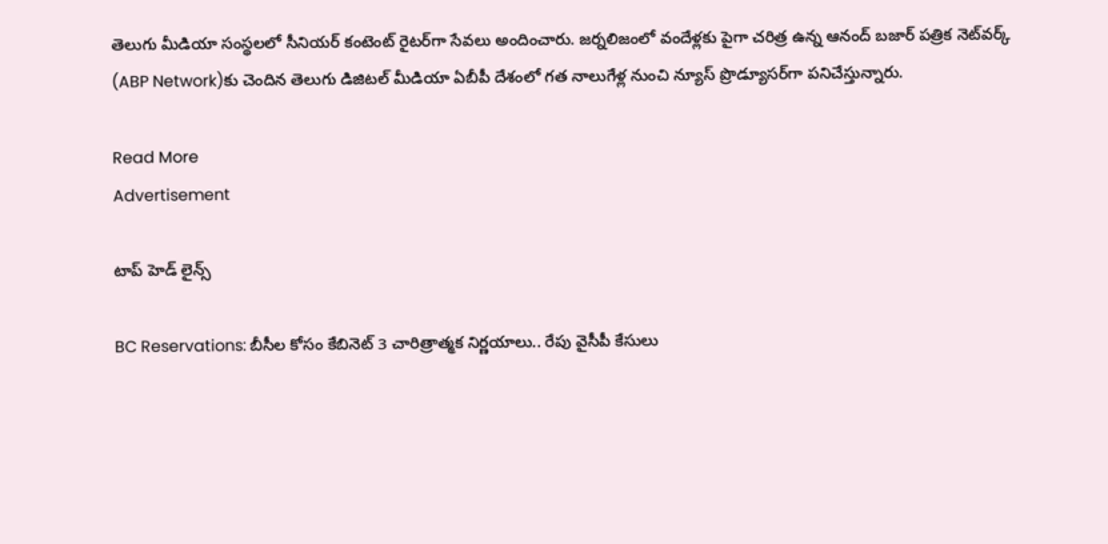తెలుగు మీడియా సంస్థలలో సీనియర్ కంటెంట్ రైటర్‌గా సేవలు అందించారు. జర్నలిజంలో వందేళ్లకు పైగా చరిత్ర ఉన్న ఆనంద్ బజార్ పత్రిక నెట్‌వర్క్ (ABP Network)కు చెందిన తెలుగు డిజిటల్ మీడియా ఏబీపీ దేశంలో గత నాలుగేళ్ల నుంచి న్యూస్ ప్రొడ్యూసర్‌గా పనిచేస్తున్నారు.

Read More
Advertisement

టాప్ హెడ్ లైన్స్

BC Reservations: బీసీల కోసం కేబినెట్ 3 చారిత్రాత్మక నిర్ణయాలు.. రేపు వైసీపీ కేసులు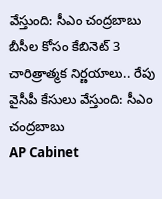వేస్తుంది: సీఎం చంద్రబాబు
బీసీల కోసం కేబినెట్ 3 చారిత్రాత్మక నిర్ణయాలు.. రేపు వైసీపీ కేసులు వేస్తుంది: సీఎం చంద్రబాబు
AP Cabinet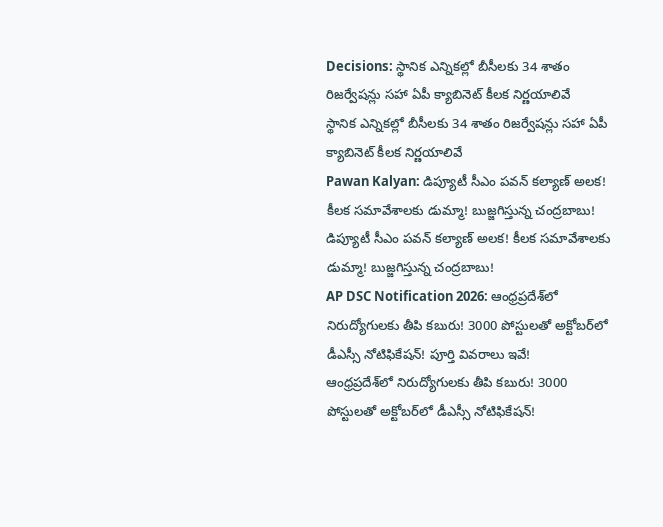Decisions: స్థానిక ఎన్నికల్లో బీసీలకు 34 శాతం రిజర్వేషన్లు సహా ఏపీ క్యాబినెట్‌ కీలక నిర్ణయాలివే
స్థానిక ఎన్నికల్లో బీసీలకు 34 శాతం రిజర్వేషన్లు సహా ఏపీ క్యాబినెట్‌ కీలక నిర్ణయాలివే
Pawan Kalyan: డిప్యూటీ సీఎం పవన్ కల్యాణ్ అలక! కీలక సమావేశాలకు డుమ్మా! బుజ్జగిస్తున్న చంద్రబాబు!
డిప్యూటీ సీఎం పవన్ కల్యాణ్ అలక! కీలక సమావేశాలకు డుమ్మా! బుజ్జగిస్తున్న చంద్రబాబు!
AP DSC Notification 2026: ఆంధ్రప్రదేశ్‌లో నిరుద్యోగులకు తీపి కబురు! 3000 పోస్టులతో అక్టోబర్‌లో డీఎస్సీ నోటిఫికేషన్! పూర్తి వివరాలు ఇవే!
ఆంధ్రప్రదేశ్‌లో నిరుద్యోగులకు తీపి కబురు! 3000 పోస్టులతో అక్టోబర్‌లో డీఎస్సీ నోటిఫికేషన్!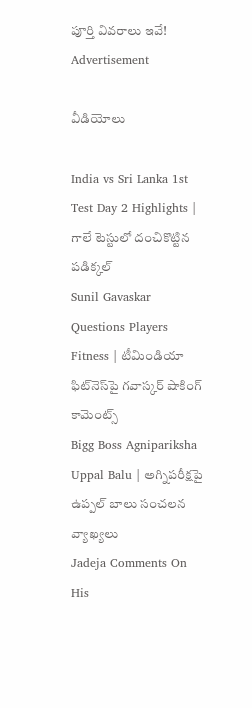పూర్తి వివరాలు ఇవే!
Advertisement

వీడియోలు

India vs Sri Lanka 1st Test Day 2 Highlights | గాలే టెస్టులో దంచికొట్టిన పడిక్కల్
Sunil Gavaskar Questions Players Fitness | టీమిండియా ఫిట్‌నెస్‌పై గవాస్కర్ షాకింగ్ కామెంట్స్
Bigg Boss Agnipariksha Uppal Balu | అగ్నిపరీక్షపై ఉప్పల్ బాలు సంచలన వ్యాఖ్యలు
Jadeja Comments On His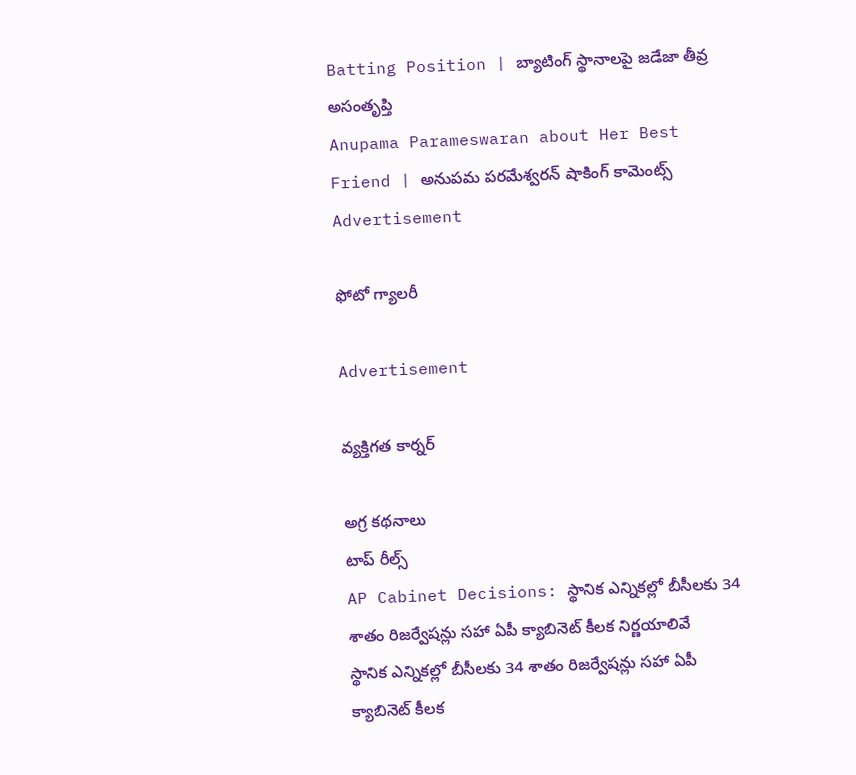Batting Position | బ్యాటింగ్ స్థానాలపై జడేజా తీవ్ర అసంతృప్తి
Anupama Parameswaran about Her Best Friend | అనుపమ పరమేశ్వరన్ షాకింగ్ కామెంట్స్
Advertisement

ఫోటో గ్యాలరీ

Advertisement

వ్యక్తిగత కార్నర్

అగ్ర కథనాలు
టాప్ రీల్స్
AP Cabinet Decisions: స్థానిక ఎన్నికల్లో బీసీలకు 34 శాతం రిజర్వేషన్లు సహా ఏపీ క్యాబినెట్‌ కీలక నిర్ణయాలివే
స్థానిక ఎన్నికల్లో బీసీలకు 34 శాతం రిజర్వేషన్లు సహా ఏపీ క్యాబినెట్‌ కీలక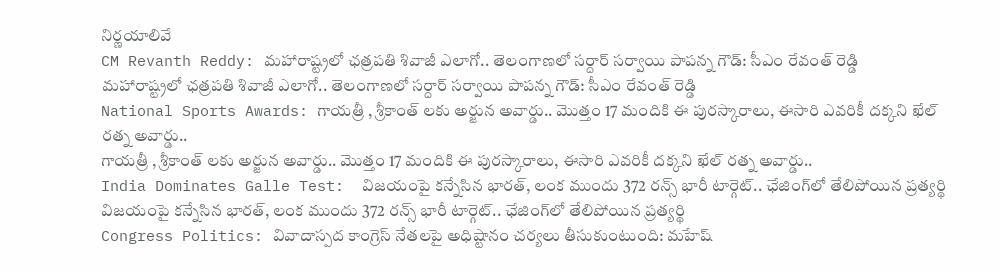నిర్ణయాలివే
CM Revanth Reddy: మహారాష్ట్రలో ఛత్రపతి శివాజీ ఎలాగో.. తెలంగాణలో సర్దార్ సర్వాయి పాపన్న గౌడ్: సీఎం రేవంత్ రెడ్డి
మహారాష్ట్రలో ఛత్రపతి శివాజీ ఎలాగో.. తెలంగాణలో సర్దార్ సర్వాయి పాపన్న గౌడ్: సీఎం రేవంత్ రెడ్డి
National Sports Awards: గాయ‌త్రీ , శ్రీకాంత్ లకు అర్జున అవార్డు.. మొత్తం 17 మందికి ఈ పురస్కారాలు, ఈసారి ఎవరికీ దక్కని ఖేల్ రత్న అవార్డు..
గాయ‌త్రీ , శ్రీకాంత్ లకు అర్జున అవార్డు.. మొత్తం 17 మందికి ఈ పురస్కారాలు, ఈసారి ఎవరికీ దక్కని ఖేల్ రత్న అవార్డు..
India Dominates Galle Test:  విజ‌యంపై క‌న్నేసిన భార‌త్, లంక ముందు 372 రన్స్ భారీ టార్గెట్.. ఛేజింగ్‌లో తేలిపోయిన ప్రత్యర్థి
విజ‌యంపై క‌న్నేసిన భార‌త్, లంక ముందు 372 రన్స్ భారీ టార్గెట్.. ఛేజింగ్‌లో తేలిపోయిన ప్రత్యర్థి
Congress Politics: వివాదాస్పద కాంగ్రెస్ నేతలపై అధిష్టానం చర్యలు తీసుకుంటుంది: మహేష్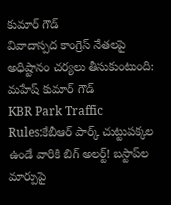కుమార్ గౌడ్
వివాదాస్పద కాంగ్రెస్ నేతలపై అధిష్టానం చర్యలు తీసుకుంటుంది: మహేష్ కుమార్ గౌడ్
KBR Park Traffic Rules:కేబీఆర్ పార్క్ చుట్టుపక్కల ఉండే వారికి బిగ్ అలర్ట్! బస్టాప్‌ల మార్పుపై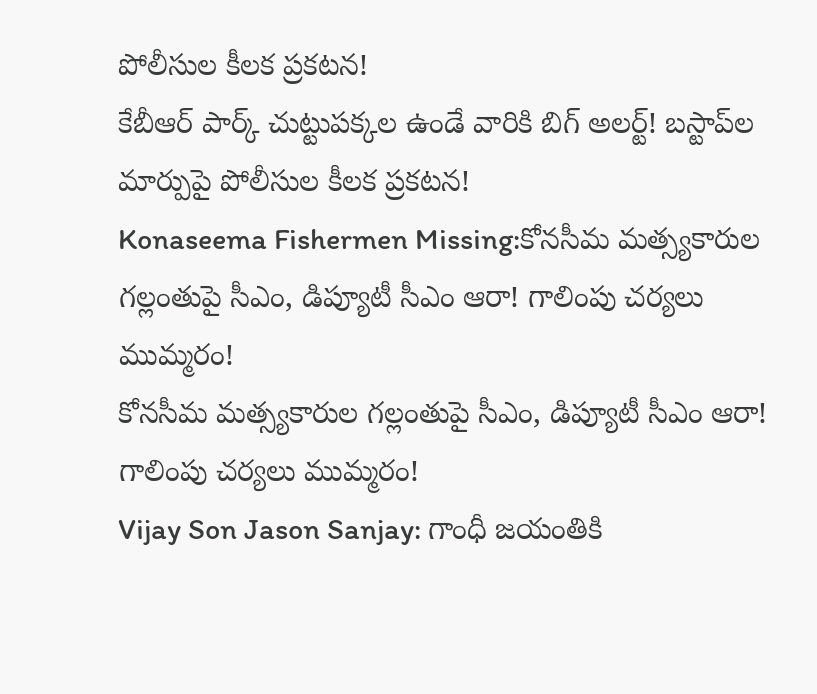పోలీసుల కీలక ప్రకటన!
కేబీఆర్ పార్క్ చుట్టుపక్కల ఉండే వారికి బిగ్ అలర్ట్! బస్టాప్‌ల మార్పుపై పోలీసుల కీలక ప్రకటన!
Konaseema Fishermen Missing:కోనసీమ మత్స్యకారుల గల్లంతుపై సీఎం, డిప్యూటీ సీఎం ఆరా! గాలింపు చర్యలు ముమ్మరం!
కోనసీమ మత్స్యకారుల గల్లంతుపై సీఎం, డిప్యూటీ సీఎం ఆరా! గాలింపు చర్యలు ముమ్మరం!
Vijay Son Jason Sanjay: గాంధీ జయంతికి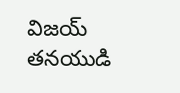విజయ్ తనయుడి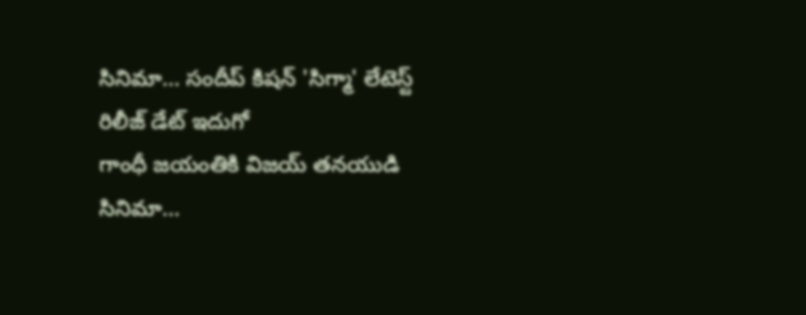సినిమా... సందీప్ కిషన్ 'సిగ్మా' లేటెస్ట్ రిలీజ్ డేట్ ఇదుగో
గాంధీ జయంతికి విజయ్ తనయుడి సినిమా...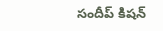సందీప్ కిషన్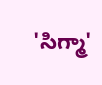'సిగ్మా'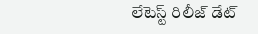లేటెస్ట్ రిలీజ్ డేట్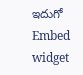ఇదుగో
Embed widget